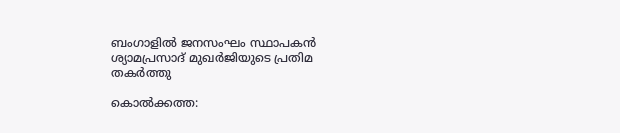ബംഗാളില്‍ ജനസംഘം സ്ഥാപകന്‍ ശ്യാമപ്രസാദ് മുഖര്‍ജിയുടെ പ്രതിമ തകര്‍ത്തു

കൊല്‍ക്കത്ത: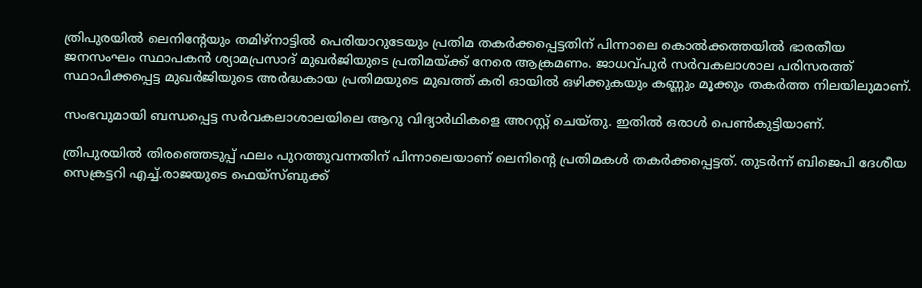ത്രിപുരയില്‍ ലെനിന്റേയും തമിഴ്നാട്ടില്‍ പെരിയാറുടേയും പ്രതിമ തകര്‍ക്കപ്പെട്ടതിന് പിന്നാലെ കൊല്‍ക്കത്തയില്‍ ഭാരതീയ ജനസംഘം സ്ഥാപകന്‍ ശ്യാമപ്രസാദ് മുഖര്‍ജിയുടെ പ്രതിമയ്ക്ക് നേരെ ആക്രമണം. ജാധവ്പുര്‍ സര്‍വകലാശാല പരിസരത്ത് സ്ഥാപിക്കപ്പെട്ട മുഖര്‍ജിയുടെ അര്‍ദ്ധകായ പ്രതിമയുടെ മുഖത്ത് കരി ഓയില്‍ ഒഴിക്കുകയും കണ്ണും മൂക്കും തകര്‍ത്ത നിലയിലുമാണ്.

സംഭവുമായി ബന്ധപ്പെട്ട സര്‍വകലാശാലയിലെ ആറു വിദ്യാര്‍ഥികളെ അറസ്റ്റ് ചെയ്തു. ഇതില്‍ ഒരാള്‍ പെണ്‍കുട്ടിയാണ്.

ത്രിപുരയില്‍ തിരഞ്ഞെടുപ്പ് ഫലം പുറത്തുവന്നതിന് പിന്നാലെയാണ് ലെനിന്റെ പ്രതിമകള്‍ തകര്‍ക്കപ്പെട്ടത്. തുടര്‍ന്ന് ബിജെപി ദേശീയ സെക്രട്ടറി എച്ച്‌.രാജയുടെ ഫെയ്സ്ബുക്ക്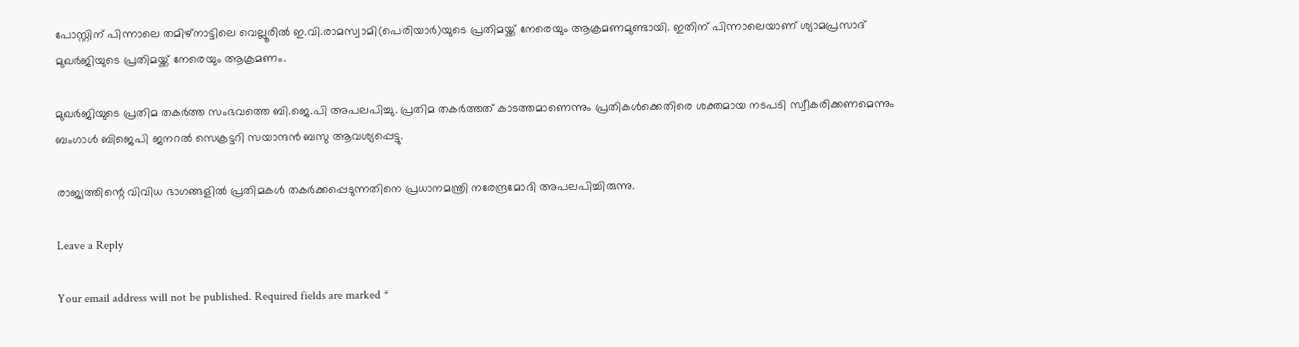പോസ്റ്റിന് പിന്നാലെ തമിഴ്നാട്ടിലെ വെല്ലൂരില്‍ ഇ.വി.രാമസ്വാമി(പെരിയാര്‍)യുടെ പ്രതിമയ്ക്ക് നേരെയും ആക്രമണമുണ്ടായി. ഇതിന് പിന്നാലെയാണ് ശ്യാമപ്രസാദ് മുഖര്‍ജിയുടെ പ്രതിമയ്ക്ക് നേരെയും ആക്രമണം.

മുഖര്‍ജിയുടെ പ്രതിമ തകര്‍ത്ത സംഭവത്തെ ബി.ജെ.പി അപലപിച്ചു. പ്രതിമ തകര്‍ത്തത് കാടത്തമാണെന്നും പ്രതികള്‍ക്കെതിരെ ശക്തമായ നടപടി സ്വീകരിക്കണമെന്നും ബംഗാള്‍ ബിജെപി ജനറല്‍ സെക്രട്ടറി സയാന്ദന്‍ ബസു ആവശ്യപ്പെട്ടു.

രാജ്യത്തിന്റെ വിവിധ ഭാഗങ്ങളില്‍ പ്രതിമകള്‍ തകര്‍ക്കപ്പെടുന്നതിനെ പ്രധാനമന്ത്രി നരേന്ദ്രമോദി അപലപിച്ചിരുന്നു.

Leave a Reply

Your email address will not be published. Required fields are marked *